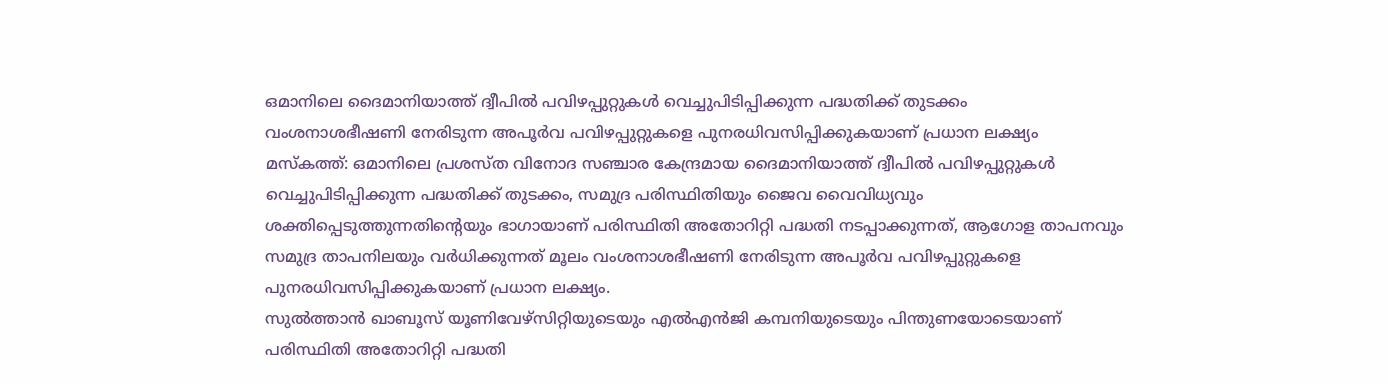ഒമാനിലെ ദൈമാനിയാത്ത് ദ്വീപിൽ പവിഴപ്പുറ്റുകൾ വെച്ചുപിടിപ്പിക്കുന്ന പദ്ധതിക്ക് തുടക്കം
വംശനാശഭീഷണി നേരിടുന്ന അപൂർവ പവിഴപ്പുറ്റുകളെ പുനരധിവസിപ്പിക്കുകയാണ് പ്രധാന ലക്ഷ്യം
മസ്കത്ത്: ഒമാനിലെ പ്രശസ്ത വിനോദ സഞ്ചാര കേന്ദ്രമായ ദൈമാനിയാത്ത് ദ്വീപിൽ പവിഴപ്പുറ്റുകൾ വെച്ചുപിടിപ്പിക്കുന്ന പദ്ധതിക്ക് തുടക്കം, സമുദ്ര പരിസ്ഥിതിയും ജൈവ വൈവിധ്യവും ശക്തിപ്പെടുത്തുന്നതിന്റെയും ഭാഗായാണ് പരിസ്ഥിതി അതോറിറ്റി പദ്ധതി നടപ്പാക്കുന്നത്, ആഗോള താപനവും സമുദ്ര താപനിലയും വർധിക്കുന്നത് മൂലം വംശനാശഭീഷണി നേരിടുന്ന അപൂർവ പവിഴപ്പുറ്റുകളെ പുനരധിവസിപ്പിക്കുകയാണ് പ്രധാന ലക്ഷ്യം.
സുൽത്താൻ ഖാബൂസ് യൂണിവേഴ്സിറ്റിയുടെയും എൽഎൻജി കമ്പനിയുടെയും പിന്തുണയോടെയാണ് പരിസ്ഥിതി അതോറിറ്റി പദ്ധതി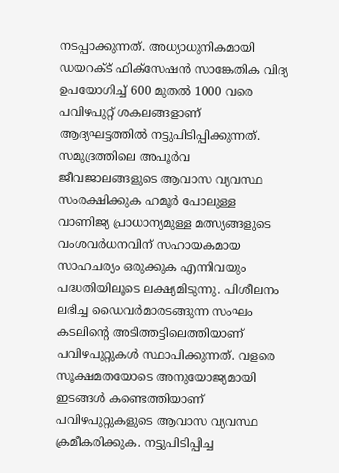നടപ്പാക്കുന്നത്. അധ്യാധുനികമായി ഡയറക്ട് ഫിക്സേഷൻ സാങ്കേതിക വിദ്യ ഉപയോഗിച്ച് 600 മുതൽ 1000 വരെ പവിഴപുറ്റ് ശകലങ്ങളാണ് ആദ്യഘട്ടത്തിൽ നട്ടുപിടിപ്പിക്കുന്നത്. സമുദ്രത്തിലെ അപൂർവ ജീവജാലങ്ങളുടെ ആവാസ വ്യവസ്ഥ സംരക്ഷിക്കുക ഹമൂർ പോലുള്ള വാണിജ്യ പ്രാധാന്യമുള്ള മത്സ്യങ്ങളുടെ വംശവർധനവിന് സഹായകമായ സാഹചര്യം ഒരുക്കുക എന്നിവയും പദ്ധതിയിലൂടെ ലക്ഷ്യമിടുന്നു. പിശീലനം ലഭിച്ച ഡൈവർമാരടങ്ങുന്ന സംഘം കടലിന്റെ അടിത്തട്ടിലെത്തിയാണ് പവിഴപുറ്റുകൾ സ്ഥാപിക്കുന്നത്. വളരെ സൂക്ഷമതയോടെ അനുയോജ്യമായി ഇടങ്ങൾ കണ്ടെത്തിയാണ് പവിഴപുറ്റുകളുടെ ആവാസ വ്യവസ്ഥ ക്രമീകരിക്കുക. നട്ടുപിടിപ്പിച്ച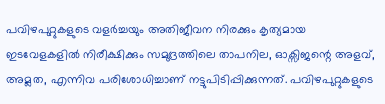പവിഴപുറ്റുകളുടെ വളർച്ചയും അതിജീവന നിരക്കും കൃത്യമായ ഇടവേളകളിൽ നിരീക്ഷിക്കും സമുദ്രത്തിലെ താപനില, ഓക്സിജന്റെ അളവ്, അമ്ലത, എന്നിവ പരിശോധിച്ചാണ് നട്ടുപിടിപ്പിക്കുന്നത്. പവിഴപുറ്റുകളുടെ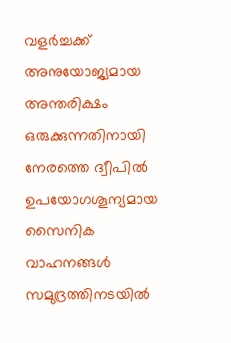വളർച്ചക്ക് അനുയോജ്യമായ അന്തരിക്ഷം ഒരുക്കുന്നതിനായി നേരത്തെ ദ്വീപിൽ ഉപയോഗശൂന്യമായ സൈനിക വാഹനങ്ങൾ സമുദ്രത്തിനടയിൽ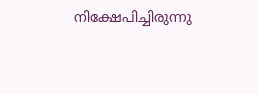നിക്ഷേപിച്ചിരുന്നു